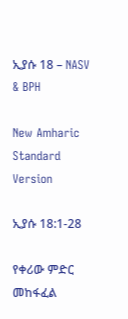ኢያሱ 18 – NASV & BPH

New Amharic Standard Version

ኢያሱ 18:1-28

የቀሪው ምድር መከፋፈል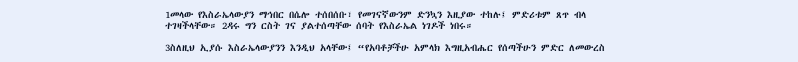1መላው የእስራኤላውያን ማኅበር በሴሎ ተሰበሰቡ፣ የመገናኛውንም ድንኳን እዚያው ተከሉ፤ ምድሪቱም ጸጥ ብላ ተገዛችላቸው። 2ዳሩ ግን ርስት ገና ያልተሰጣቸው ሰባት የእስራኤል ነገዶች ነበሩ።

3ስለዚህ ኢያሱ እስራኤላውያንን እንዲህ አላቸው፤ “የአባቶቻችሁ አምላክ እግዚአብሔር የሰጣችሁን ምድር ለመውረስ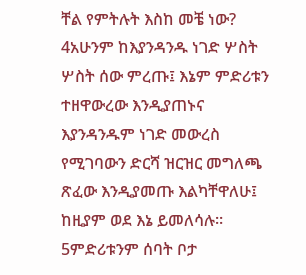ቸል የምትሉት እስከ መቼ ነው? 4አሁንም ከእያንዳንዱ ነገድ ሦስት ሦስት ሰው ምረጡ፤ እኔም ምድሪቱን ተዘዋውረው እንዲያጠኑና እያንዳንዱም ነገድ መውረስ የሚገባውን ድርሻ ዝርዝር መግለጫ ጽፈው እንዲያመጡ እልካቸዋለሁ፤ ከዚያም ወደ እኔ ይመለሳሉ። 5ምድሪቱንም ሰባት ቦታ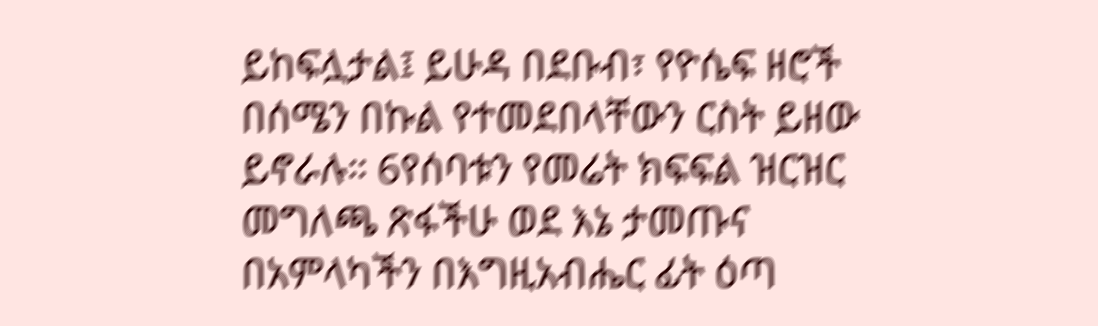ይከፍሏታል፤ ይሁዳ በደቡብ፣ የዮሴፍ ዘሮች በሰሜን በኩል የተመደበላቸውን ርስት ይዘው ይኖራሉ። 6የሰባቱን የመሬት ክፍፍል ዝርዝር መግለጫ ጽፋችሁ ወደ እኔ ታመጡና በአምላካችን በእግዚአብሔር ፊት ዕጣ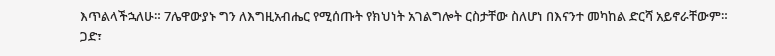እጥልላችኋለሁ። 7ሌዋውያኑ ግን ለእግዚአብሔር የሚሰጡት የክህነት አገልግሎት ርስታቸው ስለሆነ በእናንተ መካከል ድርሻ አይኖራቸውም። ጋድ፣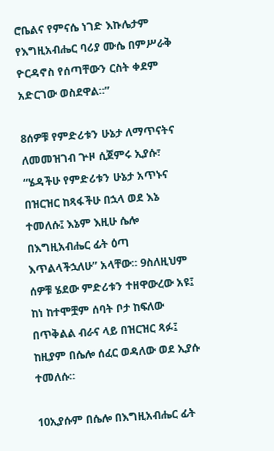ሮቤልና የምናሴ ነገድ እኩሌታም የእግዚአብሔር ባሪያ ሙሴ በምሥራቅ ዮርዳኖስ የሰጣቸውን ርስት ቀደም አድርገው ወስደዋል።”

8ሰዎቹ የምድሪቱን ሁኔታ ለማጥናትና ለመመዝገብ ጕዞ ሲጀምሩ ኢያሱ፣ “ሄዳችሁ የምድሪቱን ሁኔታ አጥኑና በዝርዝር ከጻፋችሁ በኋላ ወደ እኔ ተመለሱ፤ እኔም እዚሁ ሴሎ በእግዚአብሔር ፊት ዕጣ እጥልላችኋለሁ” አላቸው። 9ስለዚህም ሰዎቹ ሄደው ምድሪቱን ተዘዋውረው አዩ፤ ከነ ከተሞቿም ሰባት ቦታ ከፍለው በጥቅልል ብራና ላይ በዝርዝር ጻፉ፤ ከዚያም በሴሎ ሰፈር ወዳለው ወደ ኢያሱ ተመለሱ።

10ኢያሱም በሴሎ በእግዚአብሔር ፊት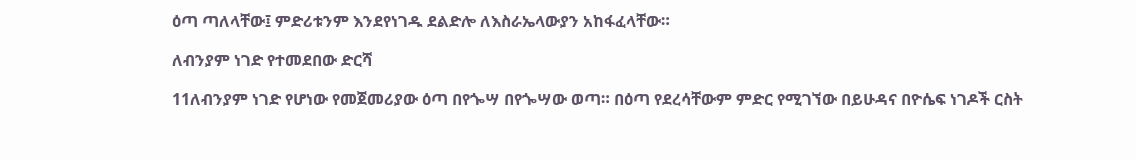ዕጣ ጣለላቸው፤ ምድሪቱንም እንደየነገዱ ደልድሎ ለእስራኤላውያን አከፋፈላቸው።

ለብንያም ነገድ የተመደበው ድርሻ

11ለብንያም ነገድ የሆነው የመጀመሪያው ዕጣ በየጐሣ በየጐሣው ወጣ። በዕጣ የደረሳቸውም ምድር የሚገኘው በይሁዳና በዮሴፍ ነገዶች ርስት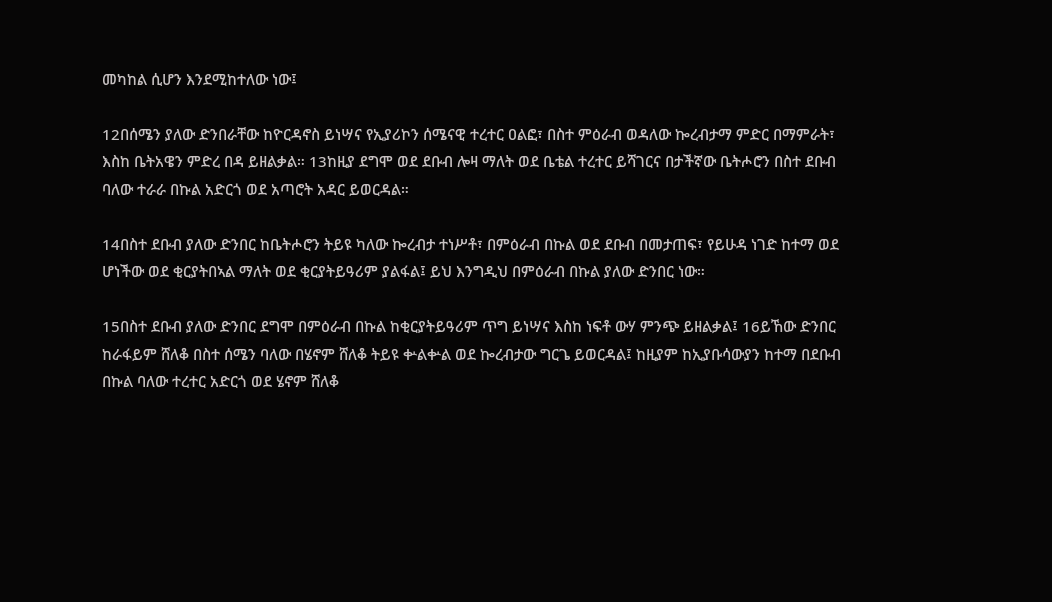መካከል ሲሆን እንደሚከተለው ነው፤

12በሰሜን ያለው ድንበራቸው ከዮርዳኖስ ይነሣና የኢያሪኮን ሰሜናዊ ተረተር ዐልፎ፣ በስተ ምዕራብ ወዳለው ኰረብታማ ምድር በማምራት፣ እስከ ቤትአዌን ምድረ በዳ ይዘልቃል። 13ከዚያ ደግሞ ወደ ደቡብ ሎዛ ማለት ወደ ቤቴል ተረተር ይሻገርና በታችኛው ቤትሖሮን በስተ ደቡብ ባለው ተራራ በኩል አድርጎ ወደ አጣሮት አዳር ይወርዳል።

14በስተ ደቡብ ያለው ድንበር ከቤትሖሮን ትይዩ ካለው ኰረብታ ተነሥቶ፣ በምዕራብ በኩል ወደ ደቡብ በመታጠፍ፣ የይሁዳ ነገድ ከተማ ወደ ሆነችው ወደ ቂርያትበኣል ማለት ወደ ቂርያትይዓሪም ያልፋል፤ ይህ እንግዲህ በምዕራብ በኩል ያለው ድንበር ነው።

15በስተ ደቡብ ያለው ድንበር ደግሞ በምዕራብ በኩል ከቂርያትይዓሪም ጥግ ይነሣና እስከ ነፍቶ ውሃ ምንጭ ይዘልቃል፤ 16ይኸው ድንበር ከራፋይም ሸለቆ በስተ ሰሜን ባለው በሄኖም ሸለቆ ትይዩ ቍልቍል ወደ ኰረብታው ግርጌ ይወርዳል፤ ከዚያም ከኢያቡሳውያን ከተማ በደቡብ በኩል ባለው ተረተር አድርጎ ወደ ሄኖም ሸለቆ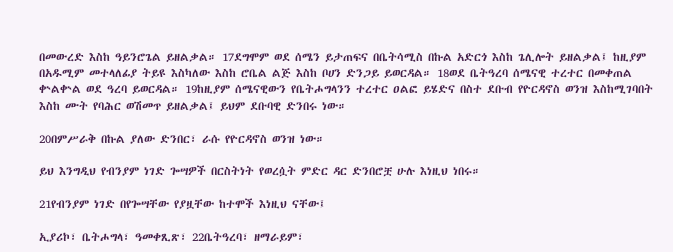በመውረድ እስከ ዓይንሮጌል ይዘልቃል። 17ደግሞም ወደ ሰሜን ይታጠፍና በቤትሳሚስ በኩል አድርጎ እስከ ጌሊሎት ይዘልቃል፤ ከዚያም በአዱሚም መተላለፊያ ትይዩ እስካለው እስከ ሮቤል ልጅ እስከ ቦሀን ድንጋይ ይወርዳል። 18ወደ ቤትዓረባ ሰሜናዊ ተረተር በመቀጠል ቍልቍል ወደ ዓረባ ይወርዳል። 19ከዚያም ሰሜናዊውን የቤትሖግላንን ተረተር ዐልፎ ይሄድና በስተ ደቡብ የዮርዳኖስ ወንዝ እስከሚገባበት እስከ ሙት የባሕር ወሽመጥ ይዘልቃል፤ ይህም ደቡባዊ ድንበሩ ነው።

20በምሥራቅ በኩል ያለው ድንበር፣ ራሱ የዮርዳኖስ ወንዝ ነው።

ይህ እንግዲህ የብንያም ነገድ ጐሣዎች በርስትነት የወረሷት ምድር ዳር ድንበሮቿ ሁሉ እነዚህ ነበሩ።

21የብንያም ነገድ በየጐሣቸው የያዟቸው ከተሞች እነዚህ ናቸው፤

ኢያሪኮ፣ ቤትሖግላ፣ ዓመቀጺጽ፣ 22ቤትዓረባ፣ ዘማራይም፣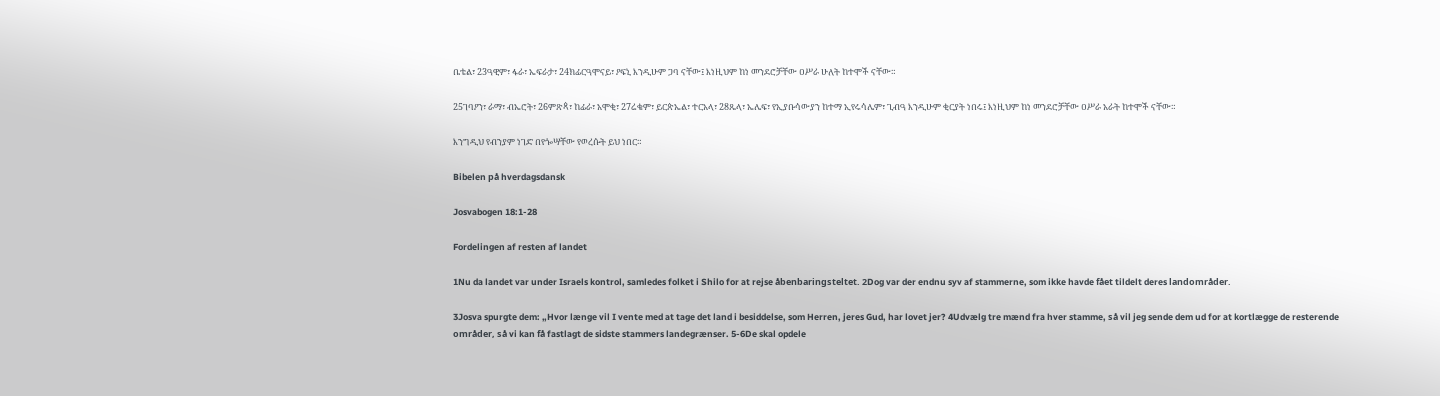ቤቴል፣ 23ዓዊም፣ ፋራ፣ ኤፍራታ፣ 24ክፊርዓሞናይ፣ ዖፍኒ እንዲሁም ጋባ ናቸው፤ እነዚህም ከነ መንደሮቻቸው ዐሥራ ሁለት ከተሞች ናቸው።

25ገባዖን፣ ራማ፣ ብኤሮት፣ 26ምጽጳ፣ ከፊራ፣ አሞቂ፣ 27ሬቄም፣ ይርጵኤል፣ ተርአላ፣ 28ጼላ፣ ኤሌፍ፣ የኢያቡሳውያን ከተማ ኢየሩሳሌም፣ ጊብዓ እንዲሁም ቂርያት ነበሩ፤ እነዚህም ከነ መንደሮቻቸው ዐሥራ አራት ከተሞች ናቸው።

እንግዲህ የብንያም ነገድ በየጐሣቸው የወረሱት ይህ ነበር።

Bibelen på hverdagsdansk

Josvabogen 18:1-28

Fordelingen af resten af landet

1Nu da landet var under Israels kontrol, samledes folket i Shilo for at rejse åbenbaringsteltet. 2Dog var der endnu syv af stammerne, som ikke havde fået tildelt deres landområder.

3Josva spurgte dem: „Hvor længe vil I vente med at tage det land i besiddelse, som Herren, jeres Gud, har lovet jer? 4Udvælg tre mænd fra hver stamme, så vil jeg sende dem ud for at kortlægge de resterende områder, så vi kan få fastlagt de sidste stammers landegrænser. 5-6De skal opdele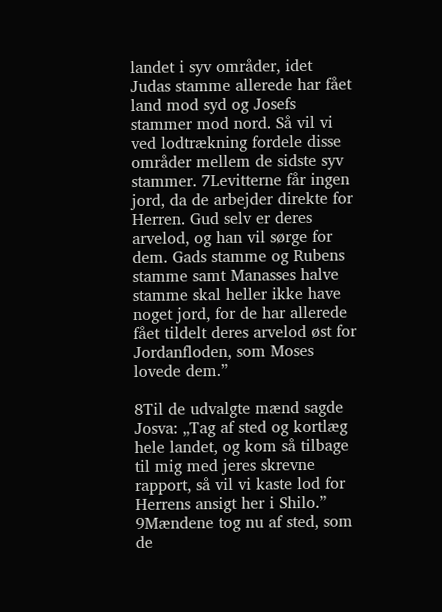landet i syv områder, idet Judas stamme allerede har fået land mod syd og Josefs stammer mod nord. Så vil vi ved lodtrækning fordele disse områder mellem de sidste syv stammer. 7Levitterne får ingen jord, da de arbejder direkte for Herren. Gud selv er deres arvelod, og han vil sørge for dem. Gads stamme og Rubens stamme samt Manasses halve stamme skal heller ikke have noget jord, for de har allerede fået tildelt deres arvelod øst for Jordanfloden, som Moses lovede dem.”

8Til de udvalgte mænd sagde Josva: „Tag af sted og kortlæg hele landet, og kom så tilbage til mig med jeres skrevne rapport, så vil vi kaste lod for Herrens ansigt her i Shilo.” 9Mændene tog nu af sted, som de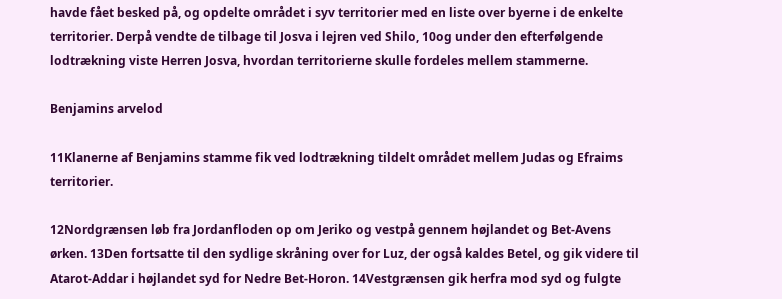havde fået besked på, og opdelte området i syv territorier med en liste over byerne i de enkelte territorier. Derpå vendte de tilbage til Josva i lejren ved Shilo, 10og under den efterfølgende lodtrækning viste Herren Josva, hvordan territorierne skulle fordeles mellem stammerne.

Benjamins arvelod

11Klanerne af Benjamins stamme fik ved lodtrækning tildelt området mellem Judas og Efraims territorier.

12Nordgrænsen løb fra Jordanfloden op om Jeriko og vestpå gennem højlandet og Bet-Avens ørken. 13Den fortsatte til den sydlige skråning over for Luz, der også kaldes Betel, og gik videre til Atarot-Addar i højlandet syd for Nedre Bet-Horon. 14Vestgrænsen gik herfra mod syd og fulgte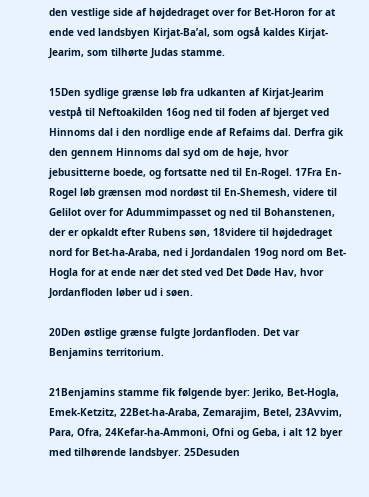den vestlige side af højdedraget over for Bet-Horon for at ende ved landsbyen Kirjat-Ba’al, som også kaldes Kirjat-Jearim, som tilhørte Judas stamme.

15Den sydlige grænse løb fra udkanten af Kirjat-Jearim vestpå til Neftoakilden 16og ned til foden af bjerget ved Hinnoms dal i den nordlige ende af Refaims dal. Derfra gik den gennem Hinnoms dal syd om de høje, hvor jebusitterne boede, og fortsatte ned til En-Rogel. 17Fra En-Rogel løb grænsen mod nordøst til En-Shemesh, videre til Gelilot over for Adummimpasset og ned til Bohanstenen, der er opkaldt efter Rubens søn, 18videre til højdedraget nord for Bet-ha-Araba, ned i Jordandalen 19og nord om Bet-Hogla for at ende nær det sted ved Det Døde Hav, hvor Jordanfloden løber ud i søen.

20Den østlige grænse fulgte Jordanfloden. Det var Benjamins territorium.

21Benjamins stamme fik følgende byer: Jeriko, Bet-Hogla, Emek-Ketzitz, 22Bet-ha-Araba, Zemarajim, Betel, 23Avvim, Para, Ofra, 24Kefar-ha-Ammoni, Ofni og Geba, i alt 12 byer med tilhørende landsbyer. 25Desuden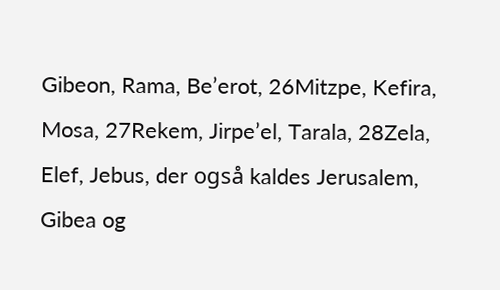Gibeon, Rama, Be’erot, 26Mitzpe, Kefira, Mosa, 27Rekem, Jirpe’el, Tarala, 28Zela, Elef, Jebus, der også kaldes Jerusalem, Gibea og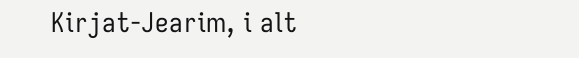Kirjat-Jearim, i alt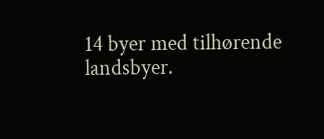14 byer med tilhørende landsbyer.